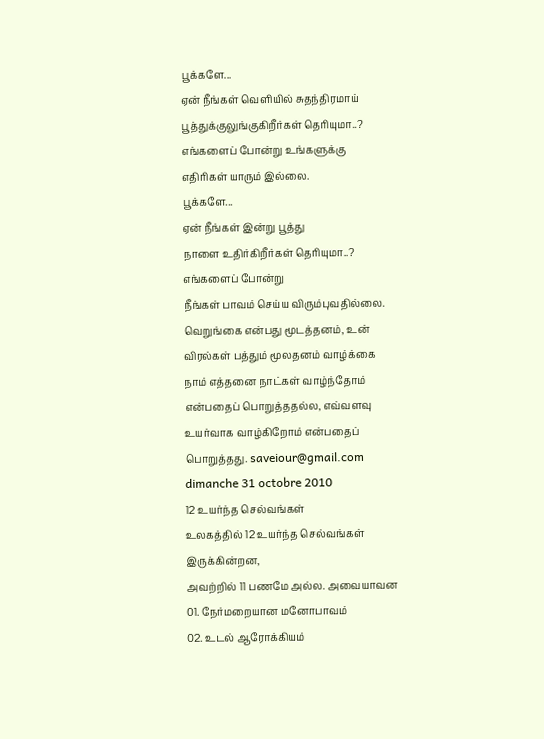பூக்களே...
ஏன் நீங்கள் வெளியில் சுதந்திரமாய்
பூத்துக்குலுங்குகிறீர்கள் தெரியுமா..?
எங்களைப் போன்று உங்களுக்கு
எதிரிகள் யாரும் இல்லை.
பூக்களே...
ஏன் நீங்கள் இன்று பூத்து
நாளை உதிர்கிறீர்கள் தெரியுமா..?
எங்களைப் போன்று
நீங்கள் பாவம் செய்ய விரும்புவதில்லை.
வெறுங்கை என்பது மூடத்தனம், உன் விரல்கள் பத்தும் மூலதனம் வாழ்க்கை நாம் எத்தனை நாட்கள் வாழ்ந்தோம் என்பதைப் பொறுத்ததல்ல, எவ்வளவு உயர்வாக வாழ்கிறோம் என்பதைப் பொறுத்தது. saveiour@gmail.com
dimanche 31 octobre 2010
12 உயர்ந்த செல்வங்கள்
உலகத்தில் 12 உயர்ந்த செல்வங்கள் இருக்கின்றன,
அவற்றில் 11 பணமே அல்ல. அவையாவன
01. நேர்மறையான மனோபாவம்
02. உடல் ஆரோக்கியம்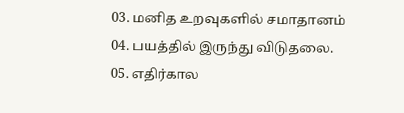03. மனித உறவுகளில் சமாதானம்
04. பயத்தில் இருந்து விடுதலை.
05. எதிர்கால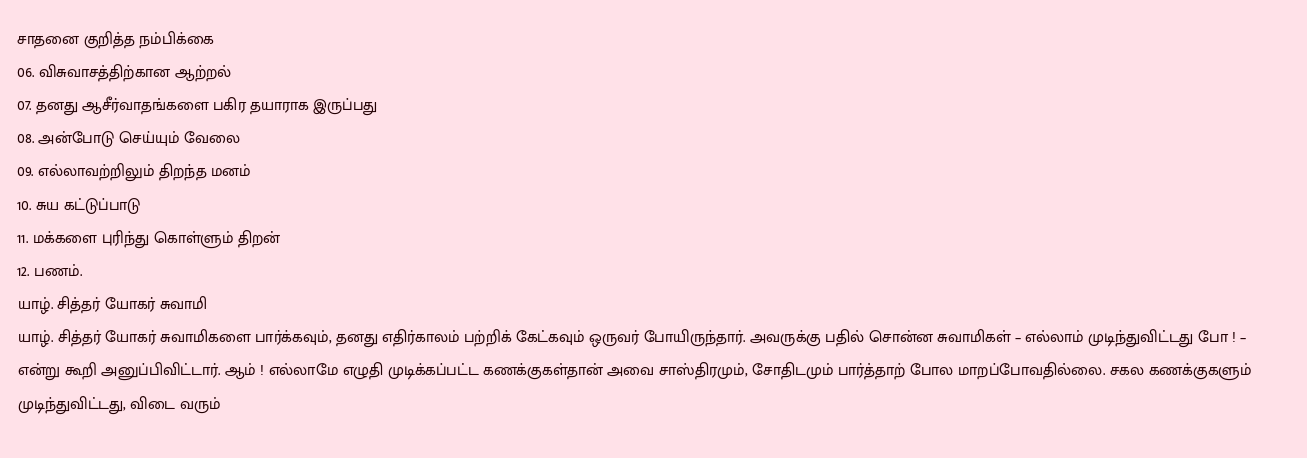சாதனை குறித்த நம்பிக்கை
06. விசுவாசத்திற்கான ஆற்றல்
07. தனது ஆசீர்வாதங்களை பகிர தயாராக இருப்பது
08. அன்போடு செய்யும் வேலை
09. எல்லாவற்றிலும் திறந்த மனம்
10. சுய கட்டுப்பாடு
11. மக்களை புரிந்து கொள்ளும் திறன்
12. பணம்.
யாழ். சித்தர் யோகர் சுவாமி
யாழ். சித்தர் யோகர் சுவாமிகளை பார்க்கவும், தனது எதிர்காலம் பற்றிக் கேட்கவும் ஒருவர் போயிருந்தார். அவருக்கு பதில் சொன்ன சுவாமிகள் – எல்லாம் முடிந்துவிட்டது போ ! – என்று கூறி அனுப்பிவிட்டார். ஆம் ! எல்லாமே எழுதி முடிக்கப்பட்ட கணக்குகள்தான் அவை சாஸ்திரமும், சோதிடமும் பார்த்தாற் போல மாறப்போவதில்லை. சகல கணக்குகளும் முடிந்துவிட்டது, விடை வரும்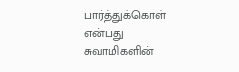பார்த்துக்கொள் என்பது சுவாமிகளின்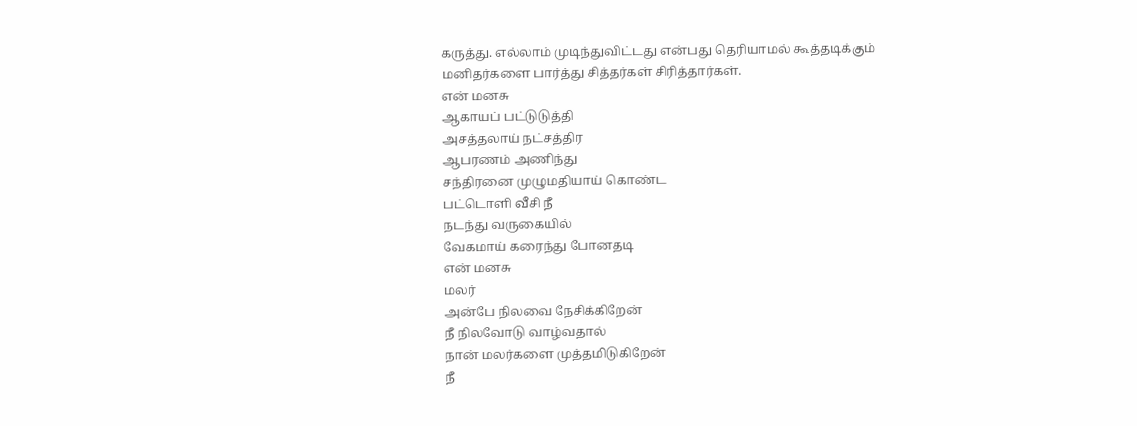கருத்து. எல்லாம் முடிந்துவிட்டது என்பது தெரியாமல் கூத்தடிக்கும் மனிதர்களை பார்த்து சித்தர்கள் சிரித்தார்கள்.
என் மனசு
ஆகாயப் பட்டுடுத்தி
அசத்தலாய் நட்சத்திர
ஆபரணம் அணிந்து
சந்திரனை முழுமதியாய் கொண்ட
பட்டொளி வீசி நீ
நடந்து வருகையில்
வேகமாய் கரைந்து போனதடி
என் மனசு
மலர்
அன்பே நிலவை நேசிக்கிறேன்
நீ நிலவோடு வாழ்வதால்
நான் மலர்களை முத்தமிடுகிறேன்
நீ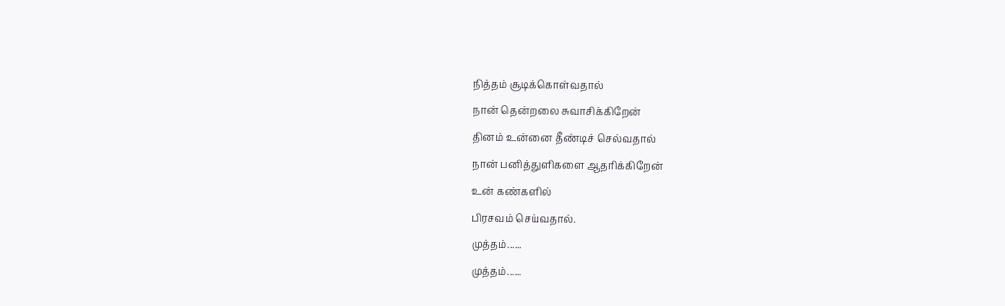நித்தம் சூடிக்கொள்வதால்
நான் தென்றலை சுவாசிக்கிறேன்
தினம் உன்னை தீண்டிச் செல்வதால்
நான் பனித்துளிகளை ஆதரிக்கிறேன்
உன் கண்களில்
பிரசவம் செய்வதால்.
முத்தம்......
முத்தம்......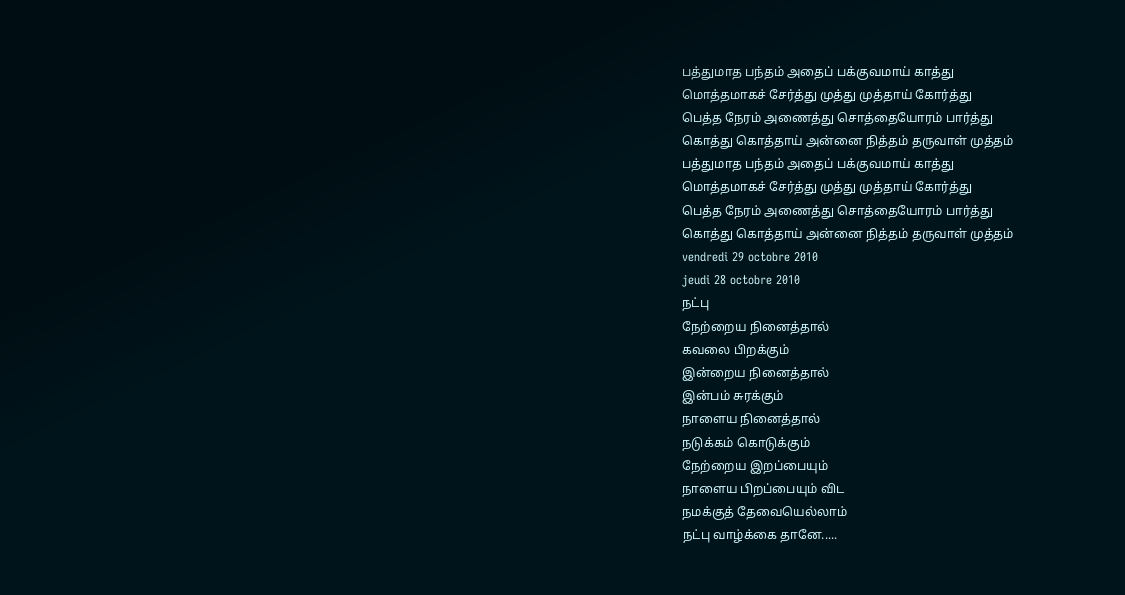பத்துமாத பந்தம் அதைப் பக்குவமாய் காத்து
மொத்தமாகச் சேர்த்து முத்து முத்தாய் கோர்த்து
பெத்த நேரம் அணைத்து சொத்தையோரம் பார்த்து
கொத்து கொத்தாய் அன்னை நித்தம் தருவாள் முத்தம்
பத்துமாத பந்தம் அதைப் பக்குவமாய் காத்து
மொத்தமாகச் சேர்த்து முத்து முத்தாய் கோர்த்து
பெத்த நேரம் அணைத்து சொத்தையோரம் பார்த்து
கொத்து கொத்தாய் அன்னை நித்தம் தருவாள் முத்தம்
vendredi 29 octobre 2010
jeudi 28 octobre 2010
நட்பு
நேற்றைய நினைத்தால்
கவலை பிறக்கும்
இன்றைய நினைத்தால்
இன்பம் சுரக்கும்
நாளைய நினைத்தால்
நடுக்கம் கொடுக்கும்
நேற்றைய இறப்பையும்
நாளைய பிறப்பையும் விட
நமக்குத் தேவையெல்லாம்
நட்பு வாழ்க்கை தானே.....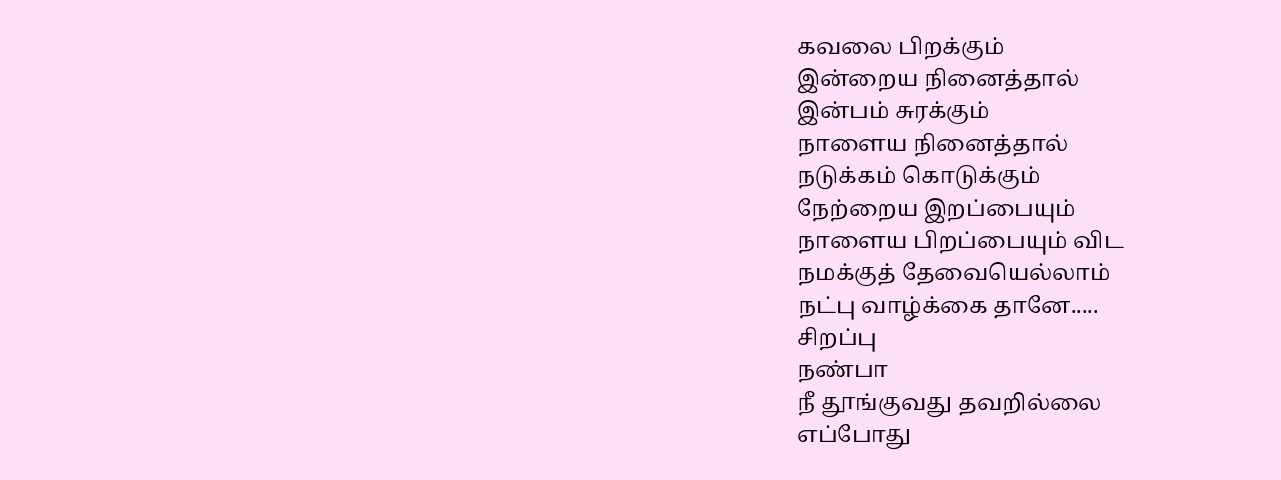கவலை பிறக்கும்
இன்றைய நினைத்தால்
இன்பம் சுரக்கும்
நாளைய நினைத்தால்
நடுக்கம் கொடுக்கும்
நேற்றைய இறப்பையும்
நாளைய பிறப்பையும் விட
நமக்குத் தேவையெல்லாம்
நட்பு வாழ்க்கை தானே.....
சிறப்பு
நண்பா
நீ தூங்குவது தவறில்லை
எப்போது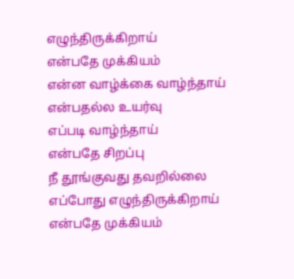எழுந்திருக்கிறாய்
என்பதே முக்கியம்
என்ன வாழ்க்கை வாழ்ந்தாய்
என்பதல்ல உயர்வு
எப்படி வாழ்ந்தாய்
என்பதே சிறப்பு
நீ தூங்குவது தவறில்லை
எப்போது எழுந்திருக்கிறாய்
என்பதே முக்கியம்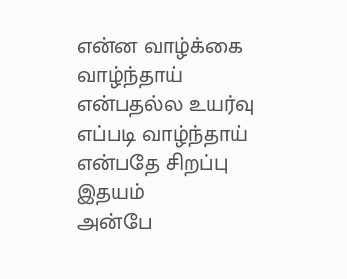என்ன வாழ்க்கை வாழ்ந்தாய்
என்பதல்ல உயர்வு
எப்படி வாழ்ந்தாய்
என்பதே சிறப்பு
இதயம்
அன்பே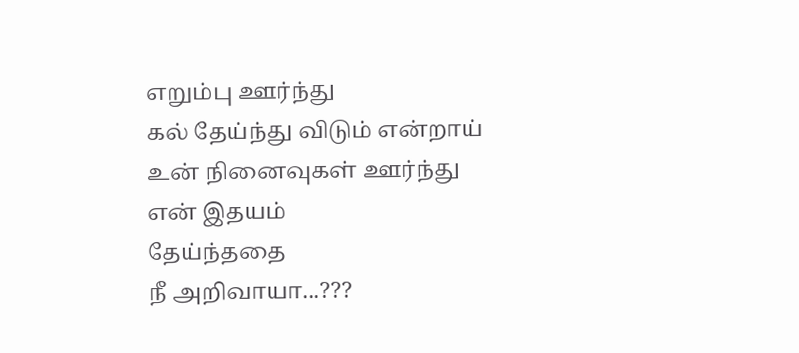எறும்பு ஊர்ந்து
கல் தேய்ந்து விடும் என்றாய்
உன் நினைவுகள் ஊர்ந்து
என் இதயம்
தேய்ந்ததை
நீ அறிவாயா...???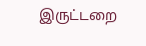இருட்டறை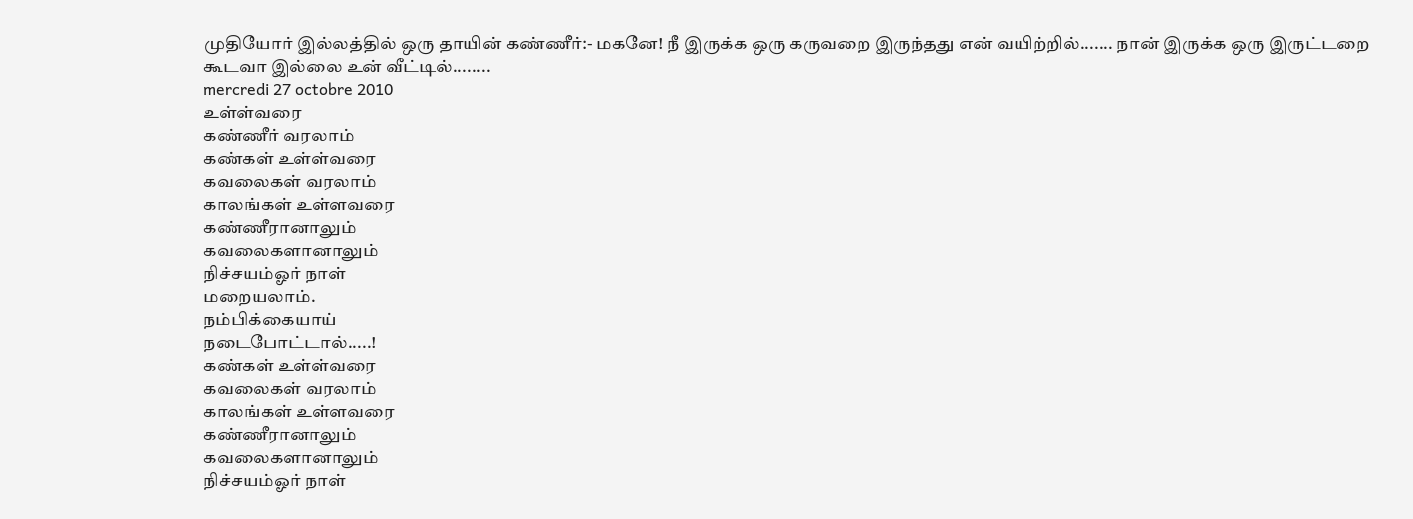முதியோர் இல்லத்தில் ஒரு தாயின் கண்ணீர்:- மகனே! நீ இருக்க ஒரு கருவறை இருந்தது என் வயிற்றில்....... நான் இருக்க ஒரு இருட்டறை கூடவா இல்லை உன் வீட்டில்........
mercredi 27 octobre 2010
உள்ள்வரை
கண்ணீர் வரலாம்
கண்கள் உள்ள்வரை
கவலைகள் வரலாம்
காலங்கள் உள்ளவரை
கண்ணீரானாலும்
கவலைகளானாலும்
நிச்சயம்ஓர் நாள்
மறையலாம்.
நம்பிக்கையாய்
நடைபோட்டால்.....!
கண்கள் உள்ள்வரை
கவலைகள் வரலாம்
காலங்கள் உள்ளவரை
கண்ணீரானாலும்
கவலைகளானாலும்
நிச்சயம்ஓர் நாள்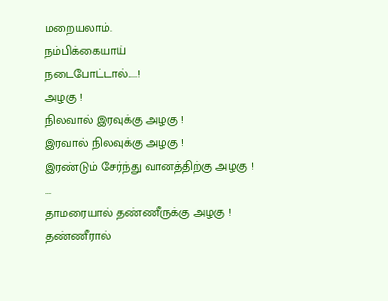மறையலாம்.
நம்பிக்கையாய்
நடைபோட்டால்.....!
அழகு !
நிலவால் இரவுக்கு அழகு !
இரவால் நிலவுக்கு அழகு !
இரண்டும் சேர்ந்து வானத்திற்கு அழகு !
...
தாமரையால் தண்ணீருக்கு அழகு !
தண்ணீரால்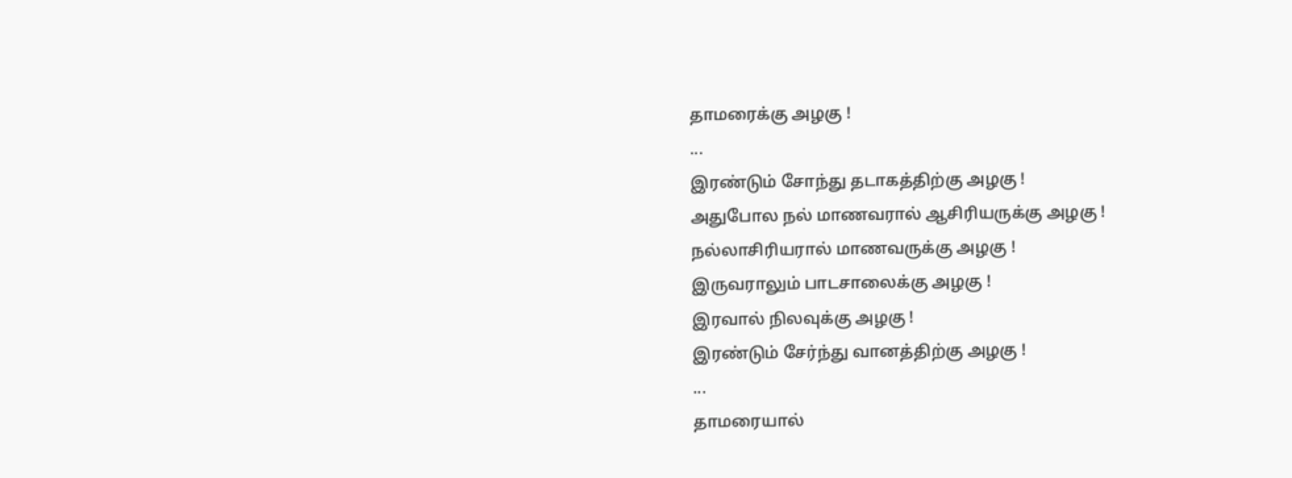தாமரைக்கு அழகு !
...
இரண்டும் சோந்து தடாகத்திற்கு அழகு !
அதுபோல நல் மாணவரால் ஆசிரியருக்கு அழகு !
நல்லாசிரியரால் மாணவருக்கு அழகு !
இருவராலும் பாடசாலைக்கு அழகு !
இரவால் நிலவுக்கு அழகு !
இரண்டும் சேர்ந்து வானத்திற்கு அழகு !
...
தாமரையால்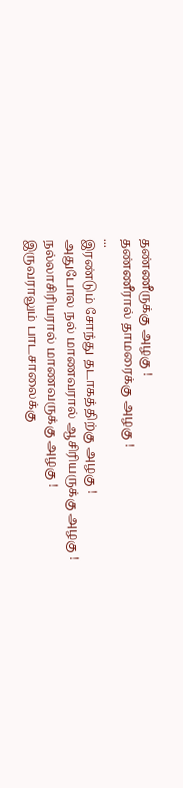தண்ணீருக்கு அழகு !
தண்ணீரால் தாமரைக்கு அழகு !
...
இரண்டும் சோந்து தடாகத்திற்கு அழகு !
அதுபோல நல் மாணவரால் ஆசிரியருக்கு அழகு !
நல்லாசிரியரால் மாணவருக்கு அழகு !
இருவராலும் பாடசாலைக்கு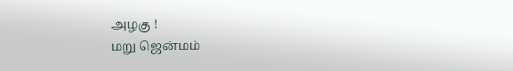அழகு !
மறு ஜென்மம்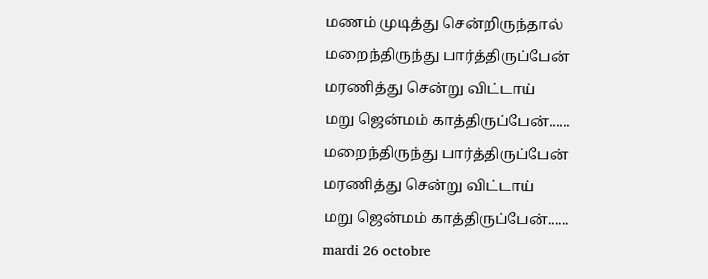மணம் முடித்து சென்றிருந்தால்
மறைந்திருந்து பார்த்திருப்பேன்
மரணித்து சென்று விட்டாய்
மறு ஜென்மம் காத்திருப்பேன்......
மறைந்திருந்து பார்த்திருப்பேன்
மரணித்து சென்று விட்டாய்
மறு ஜென்மம் காத்திருப்பேன்......
mardi 26 octobre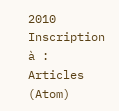2010
Inscription à :
Articles (Atom)